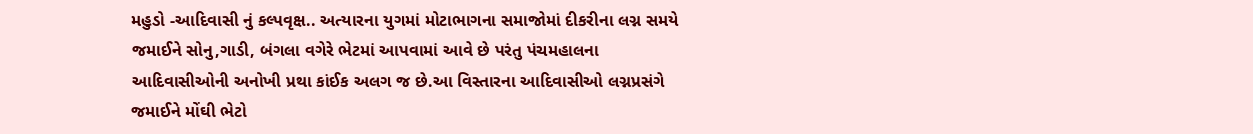મહુડો -આદિવાસી નું કલ્પવૃક્ષ.. અત્યારના યુગમાં મોટાભાગના સમાજોમાં દીકરીના લગ્ન સમયે જમાઈને સોનુ,ગાડી, બંગલા વગેરે ભેટમાં આપવામાં આવે છે પરંતુ પંચમહાલના આદિવાસીઓની અનોખી પ્રથા કાંઈક અલગ જ છે.આ વિસ્તારના આદિવાસીઓ લગ્નપ્રસંગે જમાઈને મોંઘી ભેટો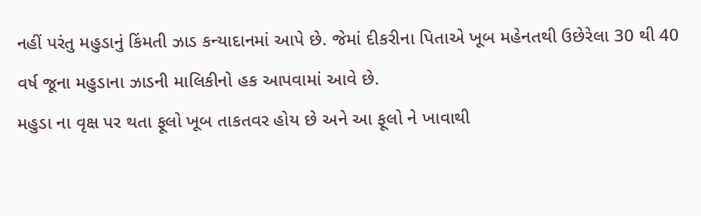નહીં પરંતુ મહુડાનું કિંમતી ઝાડ કન્યાદાનમાં આપે છે. જેમાં દીકરીના પિતાએ ખૂબ મહેનતથી ઉછેરેલા 30 થી 40 વર્ષ જૂના મહુડાના ઝાડની માલિકીનો હક આપવામાં આવે છે.
મહુડા ના વૃક્ષ પર થતા ફૂલો ખૂબ તાકતવર હોય છે અને આ ફૂલો ને ખાવાથી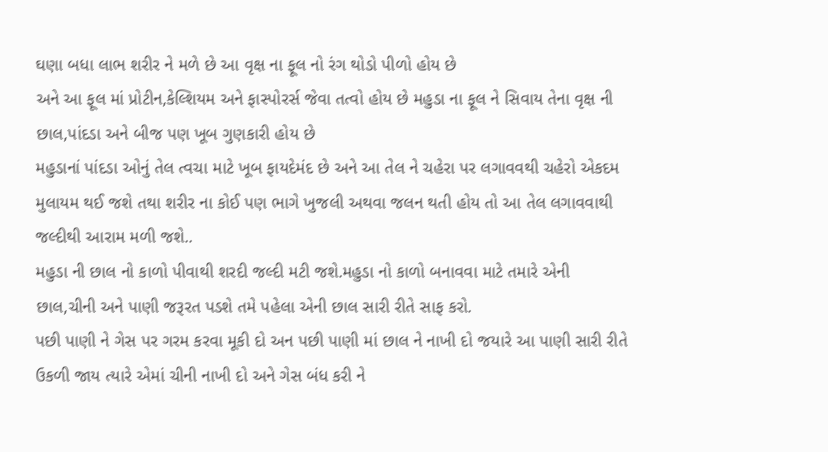ઘણા બધા લાભ શરીર ને મળે છે આ વૃક્ષ ના ફૂલ નો રંગ થોડો પીળો હોય છે
અને આ ફૂલ માં પ્રોટીન,કેલ્શિયમ અને ફાસ્પોરર્સ જેવા તત્વો હોય છે મહુડા ના ફૂલ ને સિવાય તેના વૃક્ષ ની છાલ,પાંદડા અને બીજ પણ ખૂબ ગુણકારી હોય છે
મહુડાનાં પાંદડા ઓનું તેલ ત્વચા માટે ખૂબ ફાયદેમંદ છે અને આ તેલ ને ચહેરા પર લગાવવથી ચહેરો એકદમ મુલાયમ થઈ જશે તથા શરીર ના કોઈ પણ ભાગે ખુજલી અથવા જલન થતી હોય તો આ તેલ લગાવવાથી જલ્દીથી આરામ મળી જશે..
મહુડા ની છાલ નો કાળો પીવાથી શરદી જલ્દી મટી જશે.મહુડા નો કાળો બનાવવા માટે તમારે એની છાલ,ચીની અને પાણી જરૂરત પડશે તમે પહેલા એની છાલ સારી રીતે સાફ કરો.
પછી પાણી ને ગેસ પર ગરમ કરવા મૂકી દો અન પછી પાણી માં છાલ ને નાખી દો જયારે આ પાણી સારી રીતે ઉકળી જાય ત્યારે એમાં ચીની નાખી દો અને ગેસ બંધ કરી ને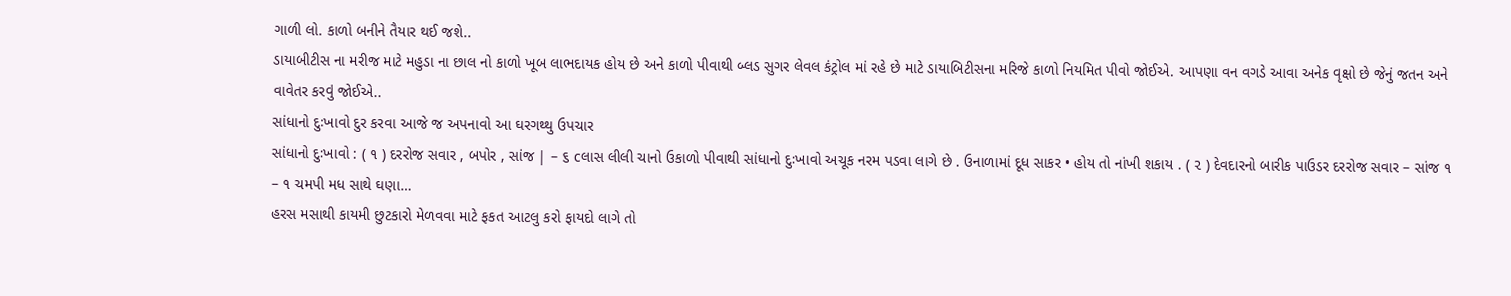ગાળી લો. કાળો બનીને તૈયાર થઈ જશે..
ડાયાબીટીસ ના મરીજ માટે મહુડા ના છાલ નો કાળો ખૂબ લાભદાયક હોય છે અને કાળો પીવાથી બ્લડ સુગર લેવલ કંટ્રોલ માં રહે છે માટે ડાયાબિટીસના મરિજે કાળો નિયમિત પીવો જોઈએ. આપણા વન વગડે આવા અનેક વૃક્ષો છે જેનું જતન અને વાવેતર કરવું જોઈએ..
સાંધાનો દુઃખાવો દુર કરવા આજે જ અપનાવો આ ઘરગથ્થુ ઉપચાર
સાંધાનો દુઃખાવો : ( ૧ ) દરરોજ સવાર , બપોર , સાંજ | – ૬ cલાસ લીલી ચાનો ઉકાળો પીવાથી સાંધાનો દુઃખાવો અચૂક નરમ પડવા લાગે છે . ઉનાળામાં દૂધ સાકર • હોય તો નાંખી શકાય . ( ૨ ) દેવદારનો બારીક પાઉડર દરરોજ સવાર – સાંજ ૧ – ૧ ચમપી મધ સાથે ઘણા…
હરસ મસાથી કાયમી છુટકારો મેળવવા માટે ફકત આટલુ કરો ફાયદો લાગે તો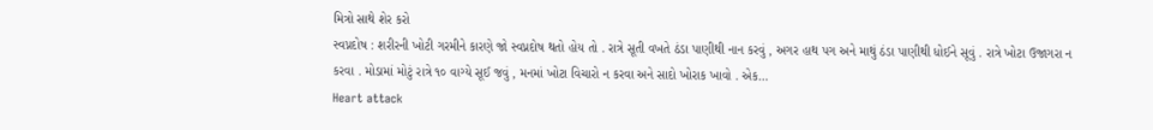મિત્રો સાથે શેર કરો
સ્વપ્નદોષ : શરીરની ખોટી ગરમીને કારણે જો સ્વપ્નદોષ થતો હોય તો . રાત્રે સૂતી વખતે ઠંડા પાણીથી નાન કરવું , અગર હાથ પગ અને માથું ઠંડા પાણીથી ધોઈને સૂવું . રાત્રે ખોટા ઉજાગરા ન કરવા . મોડામાં મોટું રાત્રે ૧૦ વાગ્યે સૂઈ જવું , મનમાં ખોટા વિચારો ન કરવા અને સાદો ખોરાક ખાવો . એક…
Heart attack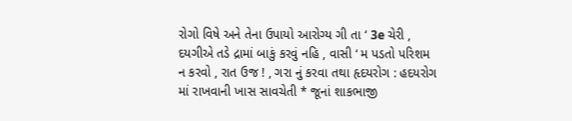રોગો વિષે અને તેના ઉપાયો આરોગ્ય ગી તા ‘ 3e ચેરી , દયગીએ તડે દ્રામાં બાકું કરવું નહિ , વાસી ‘ મ પડતો પરિશમ ન કરવો , રાત ઉજ ! , ગરા નું કરવા તથા હૃદયરોગ : હદયરોગ માં રાખવાની ખાસ સાવચેતી * જૂનાં શાકભાજી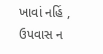ખાવાં નહિં , ઉપવાસ ન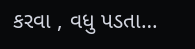કરવા , વધુ પડતા…